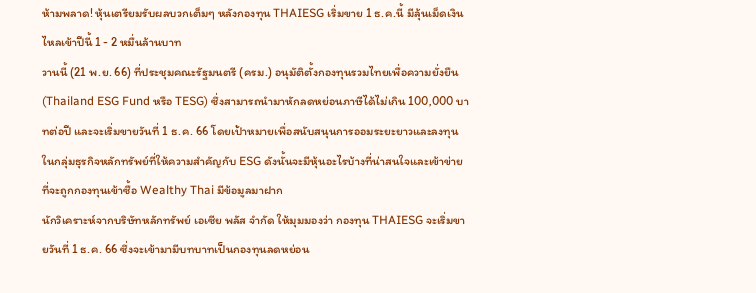ห้ามพลาด! หุ้นเตรียมรับผลบวกเต็มๆ หลังกองทุน THAIESG เริ่มขาย 1 ธ.ค.นี้ มีลุ้นเม็ดเงินไหลเข้าปีนี้ 1 - 2 หมื่นล้านบาท
วานนี้ (21 พ.ย. 66) ที่ประชุมคณะรัฐมนตรี (ครม.) อนุมัติตั้งกองทุนรวมไทยเพื่อความยั่งยืน (Thailand ESG Fund หรือ TESG) ซึ่งสามารถนำมาหักลดหย่อนภาษีได้ไม่เกิน 100,000 บาทต่อปี และจะเริ่มขายวันที่ 1 ธ.ค. 66 โดยเป้าหมายเพื่อสนับสนุนการออมระยะยาวและลงทุนในกลุ่มธุรกิจหลักทรัพย์ที่ให้ความสำคัญกับ ESG ดังนั้นจะมีหุ้นอะไรบ้างที่น่าสนใจและเข้าข่ายที่จะถูกกองทุนเข้าซื้อ Wealthy Thai มีข้อมูลมาฝาก
นักวิเคราะห์จากบริษัทหลักทรัพย์ เอเซีย พลัส จำกัด ให้มุมมองว่า กองทุน THAIESG จะเริ่มขายวันที่ 1 ธ.ค. 66 ซึ่งจะเข้ามามีบทบาทเป็นกองทุนลดหย่อน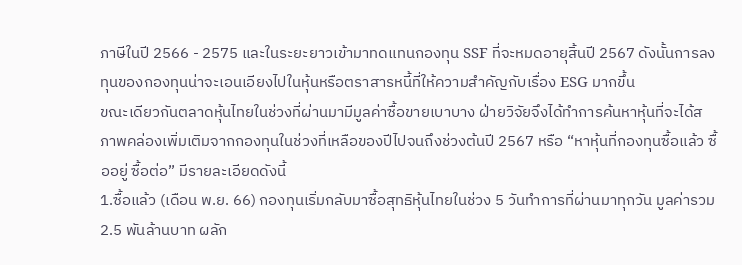ภาษีในปี 2566 - 2575 และในระยะยาวเข้ามาทดแทนกองทุน SSF ที่จะหมดอายุสิ้นปี 2567 ดังนั้นการลงทุนของกองทุนน่าจะเอนเอียงไปในหุ้นหรือตราสารหนี้ที่ให้ความสำคัญกับเรื่อง ESG มากขึ้น
ขณะเดียวกันตลาดหุ้นไทยในช่วงที่ผ่านมามีมูลค่าซื้อขายเบาบาง ฝ่ายวิจัยจึงได้ทำการค้นหาหุ้นที่จะได้สภาพคล่องเพิ่มเติมจากกองทุนในช่วงที่เหลือของปีไปจนถึงช่วงต้นปี 2567 หรือ “หาหุ้นที่กองทุนซื้อแล้ว ซื้ออยู่ ซื้อต่อ” มีรายละเอียดดังนี้
1.ซื้อแล้ว (เดือน พ.ย. 66) กองทุนเริ่มกลับมาซื้อสุทธิหุ้นไทยในช่วง 5 วันทำการที่ผ่านมาทุกวัน มูลค่ารวม 2.5 พันล้านบาท ผลัก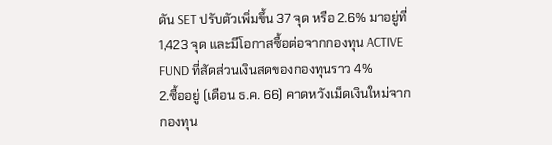ดัน SET ปรับตัวเพิ่มขึ้น 37 จุด หรือ 2.6% มาอยู่ที่ 1,423 จุด และมีโอกาสซื้อต่อจากกองทุน ACTIVE FUND ที่สัดส่วนเงินสดของกองทุนราว 4%
2.ซื้ออยู่ (เดือน ธ.ค. 66) คาดหวังเม็ดเงินใหม่จากกองทุน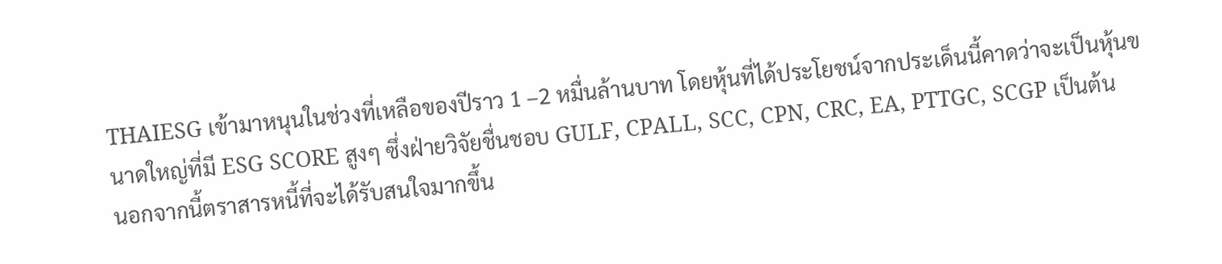THAIESG เข้ามาหนุนในช่วงที่เหลือของปีราว 1 –2 หมื่นล้านบาท โดยหุ้นที่ได้ประโยชน์จากประเด็นนี้คาดว่าจะเป็นหุ้นขนาดใหญ่ที่มี ESG SCORE สูงๆ ซึ่งฝ่ายวิจัยชื่นชอบ GULF, CPALL, SCC, CPN, CRC, EA, PTTGC, SCGP เป็นต้น
นอกจากนี้ตราสารหนี้ที่จะได้รับสนใจมากขึ้น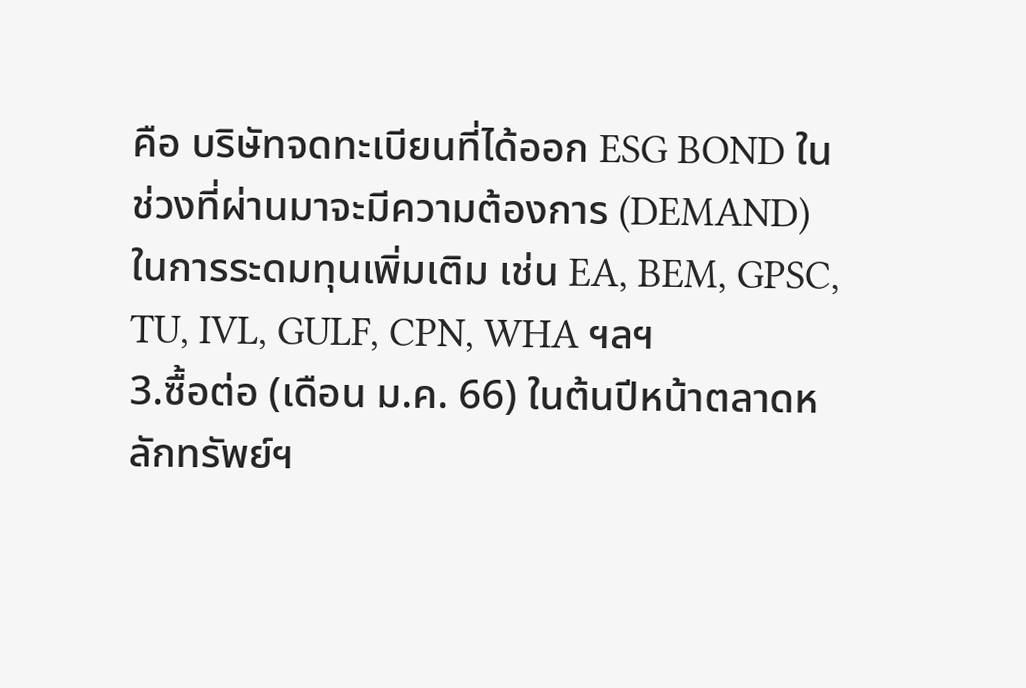คือ บริษัทจดทะเบียนที่ได้ออก ESG BOND ในช่วงที่ผ่านมาจะมีความต้องการ (DEMAND) ในการระดมทุนเพิ่มเติม เช่น EA, BEM, GPSC, TU, IVL, GULF, CPN, WHA ฯลฯ
3.ซื้อต่อ (เดือน ม.ค. 66) ในต้นปีหน้าตลาดหลักทรัพย์ฯ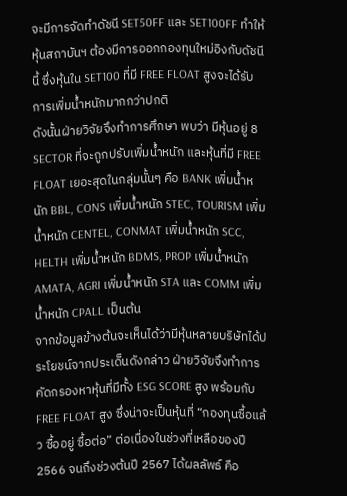จะมีการจัดทำดัชนี SET50FF และ SET100FF ทำให้หุ้นสถาบันฯ ต้องมีการออกกองทุนใหม่อิงกับดัชนีนี้ ซึ่งหุ้นใน SET100 ที่มี FREE FLOAT สูงจะได้รับการเพิ่มน้ำหนักมากกว่าปกติ
ดังนั้นฝ่ายวิจัยจึงทำการศึกษา พบว่า มีหุ้นอยู่ 8 SECTOR ที่จะถูกปรับเพิ่มน้ำหนัก และหุ้นที่มี FREE FLOAT เยอะสุดในกลุ่มนั้นๆ คือ BANK เพิ่มน้ำหนัก BBL, CONS เพิ่มน้ำหนัก STEC, TOURISM เพิ่มน้ำหนัก CENTEL, CONMAT เพิ่มน้ำหนัก SCC, HELTH เพิ่มน้ำหนัก BDMS, PROP เพิ่มน้ำหนัก AMATA, AGRI เพิ่มน้ำหนัก STA และ COMM เพิ่มน้ำหนัก CPALL เป็นต้น
จากข้อมูลข้างต้นจะเห็นได้ว่ามีหุ้นหลายบริษัทได้ประโยชน์จากประเด็นดังกล่าว ฝ่ายวิจัยจึงทำการคัดกรองหาหุ้นที่มีทั้ง ESG SCORE สูง พร้อมกับ FREE FLOAT สูง ซึ่งน่าจะเป็นหุ้นที่ “กองทุนซื้อแล้ว ซื้ออยู่ ซื้อต่อ” ต่อเนื่องในช่วงที่เหลือของปี 2566 จนถึงช่วงต้นปี 2567 ได้ผลลัพธ์ คือ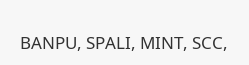BANPU, SPALI, MINT, SCC,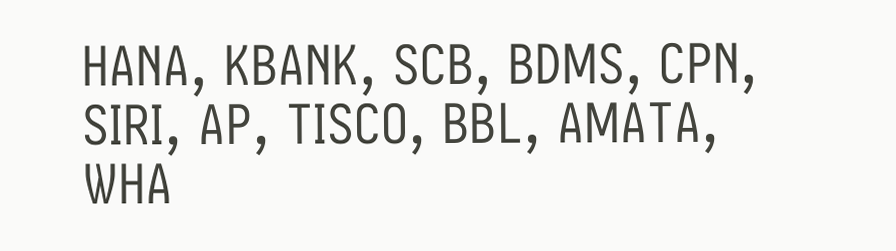HANA, KBANK, SCB, BDMS, CPN, SIRI, AP, TISCO, BBL, AMATA, WHA